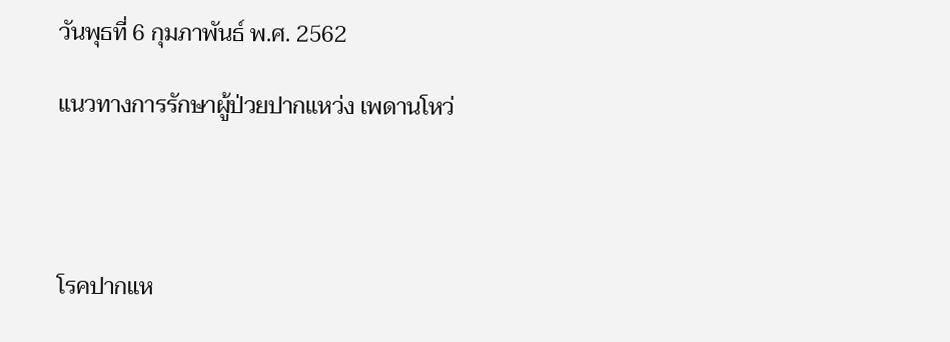วันพุธที่ 6 กุมภาพันธ์ พ.ศ. 2562

แนวทางการรักษาผู้ป่วยปากแหว่ง เพดานโหว่




โรคปากแห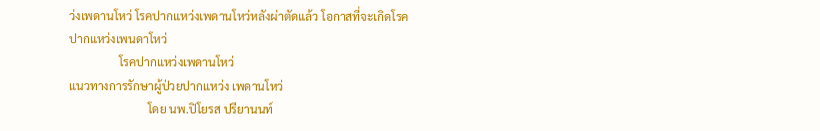ว่งเพดานโหว่ โรคปากแหว่งเพดานโหว่หลังผ่าตัดแล้ว โอกาสที่จะเกิดโรคปากแหว่งเพนดาโหว่
                 โรคปากแหว่งเพดานโหว่
แนวทางการรักษาผู้ป่วยปากแหว่ง เพดานโหว่
                           โดย นพ.ปิโยรส ปรียานนท์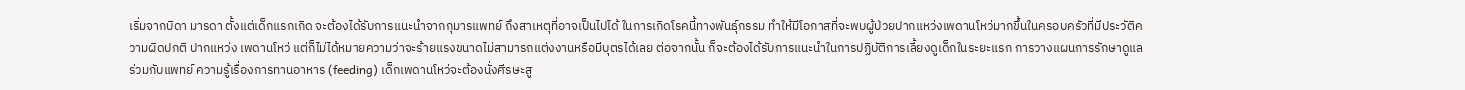เริ่มจากบิดา มารดา ตั้งแต่เด็กแรกเกิด จะต้องได้รับการแนะนำจากกุมารแพทย์ ถึงสาเหตุที่อาจเป็นไปได้ ในการเกิดโรคนี้ทางพันธุ์กรรม ทำให้มีโอกาสที่จะพบผู้ป่วยปากแหว่งเพดานโหว่มากขึ้นในครอบครัวที่มีประวัติความผิดปกติ ปากแหว่ง เพดานโหว่ แต่ก็ไม่ได้หมายความว่าจะร้ายแรงขนาดไม่สามารถแต่งงานหรือมีบุตรได้เลย ต่อจากนั้น ก็จะต้องได้รับการแนะนำในการปฏิบัติการเลี้ยงดูเด็กในระยะแรก การวางแผนการรักษาดูแลร่วมกับแพทย์ ความรู้เรื่องการทานอาหาร (feeding) เด็กเพดานโหว่จะต้องนั่งศีรษะสู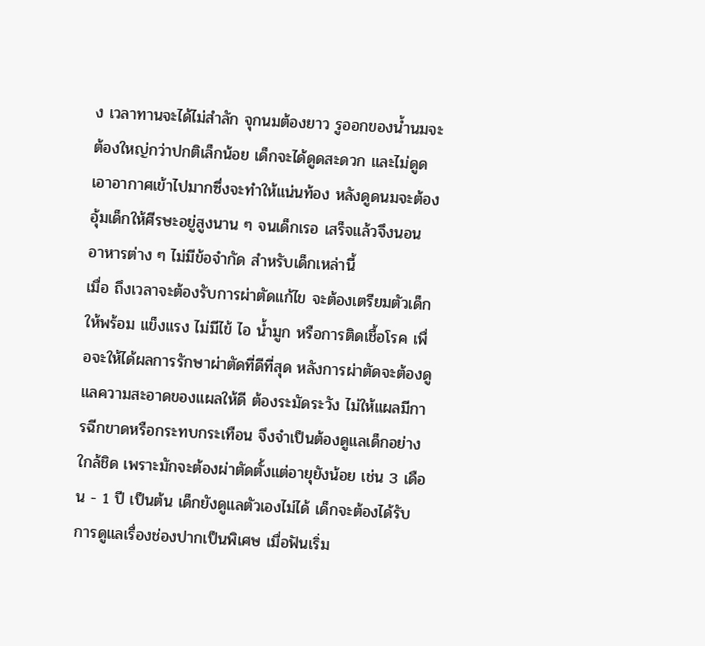ง เวลาทานจะได้ไม่สำลัก จุกนมต้องยาว รูออกของน้ำนมจะต้องใหญ่กว่าปกติเล็กน้อย เด็กจะได้ดูดสะดวก และไม่ดูดเอาอากาศเข้าไปมากซึ่งจะทำให้แน่นท้อง หลังดูดนมจะต้องอุ้มเด็กให้ศีรษะอยู่สูงนาน ๆ จนเด็กเรอ เสร็จแล้วจึงนอน อาหารต่าง ๆ ไม่มีข้อจำกัด สำหรับเด็กเหล่านี้
เมื่อ ถึงเวลาจะต้องรับการผ่าตัดแก้ไข จะต้องเตรียมตัวเด็กให้พร้อม แข็งแรง ไม่มีไข้ ไอ น้ำมูก หรือการติดเชื้อโรค เพื่อจะให้ได้ผลการรักษาผ่าตัดที่ดีที่สุด หลังการผ่าตัดจะต้องดูแลความสะอาดของแผลให้ดี ต้องระมัดระวัง ไม่ให้แผลมีการฉีกขาดหรือกระทบกระเทือน จึงจำเป็นต้องดูแลเด็กอย่างใกล้ชิด เพราะมักจะต้องผ่าตัดตั้งแต่อายุยังน้อย เช่น 3 เดือน - 1 ปี เป็นต้น เด็กยังดูแลตัวเองไม่ได้ เด็กจะต้องได้รับการดูแลเรื่องช่องปากเป็นพิเศษ เมื่อฟันเริ่ม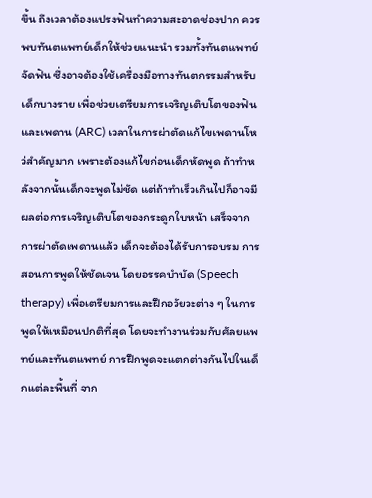ขึ้น ถึงเวลาต้องแปรงฟันทำความสะอาดช่องปาก ควรพบทันตแพทย์เด็กให้ช่วยแนะนำ รวมทั้งทันตแพทย์จัดฟัน ซึ่งอาจต้องใช้เครื่องมือทางทันตกรรมสำหรับเด็กบางราย เพื่อช่วยเตรียมการเจริญเติบโตของฟันและเพดาน (ARC) เวลาในการผ่าตัดแก้ไขเพดานโหว่สำคัญมาก เพราะต้องแก้ไขก่อนเด็กหัดพูด ถ้าทำหลังจากนั้นเด็กจะพูดไม่ชัด แต่ถ้าทำเร็วเกินไปก็อาจมีผลต่อการเจริญเติบโตของกระดูกใบหน้า เสร็จจากการผ่าตัดเพดานแล้ว เด็กจะต้องได้รับการอบรม การสอนการพูดให้ชัดเจน โดยอรรคบำบัด (Speech therapy) เพื่อเตรียมการและฝึกอวัยวะต่าง ๆ ในการพูดให้เหมือนปกติที่สุด โดยจะทำงานร่วมกับศัลยแพทย์และทันตแพทย์ การฝึกพูดจะแตกต่างกันไปในเด็กแต่ละพื้นที่ จาก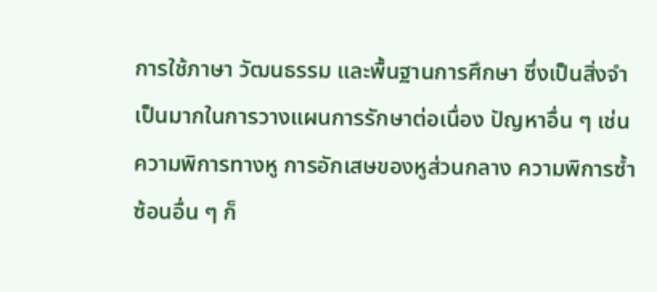การใช้ภาษา วัฒนธรรม และพื้นฐานการศึกษา ซึ่งเป็นสิ่งจำเป็นมากในการวางแผนการรักษาต่อเนื่อง ปัญหาอื่น ๆ เช่น ความพิการทางหู การอักเสษของหูส่วนกลาง ความพิการซ้ำซ้อนอื่น ๆ ก็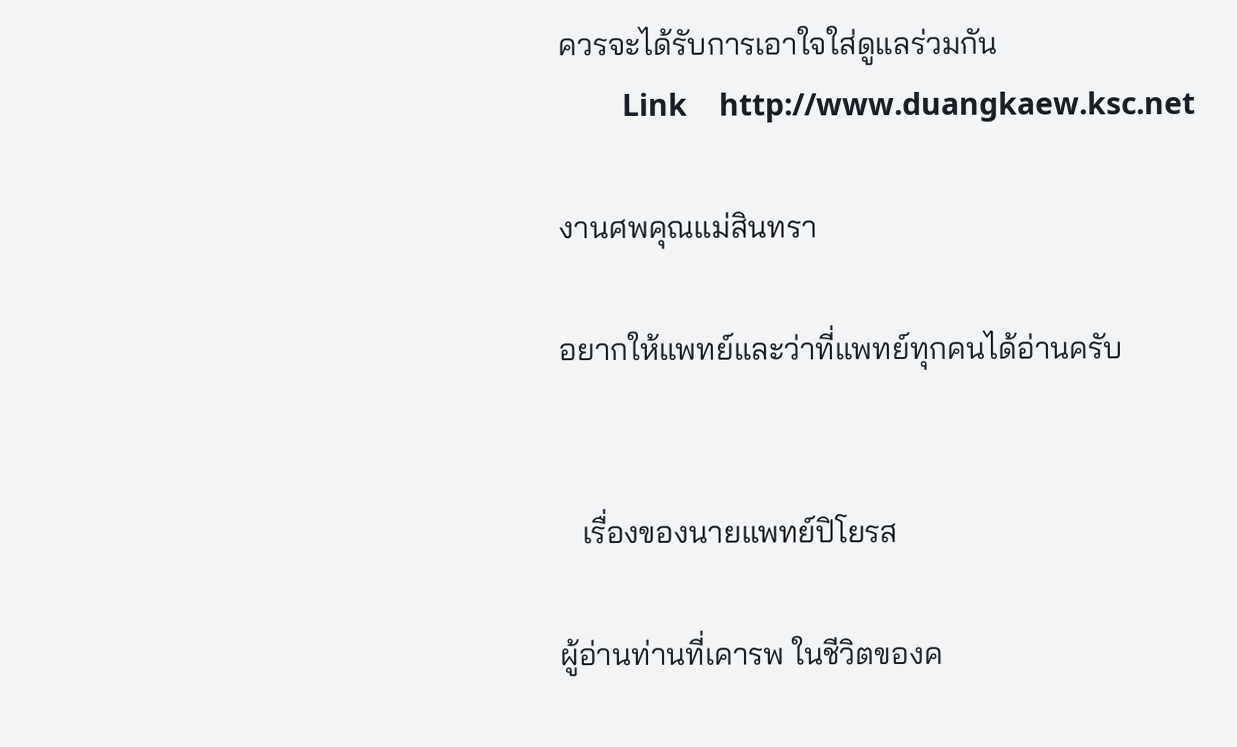ควรจะได้รับการเอาใจใส่ดูแลร่วมกัน
        Link    http://www.duangkaew.ksc.net

งานศพคุณแม่สินทรา

อยากให้แพทย์และว่าที่แพทย์ทุกคนได้อ่านครับ


   เรื่องของนายแพทย์ปิโยรส

ผู้อ่านท่านที่เคารพ ในชีวิตของค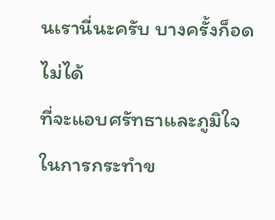นเรานี่นะครับ บางครั้งก็อดไม่ได้
ที่จะแอบศรัทธาและภูมิใจในการกระทำข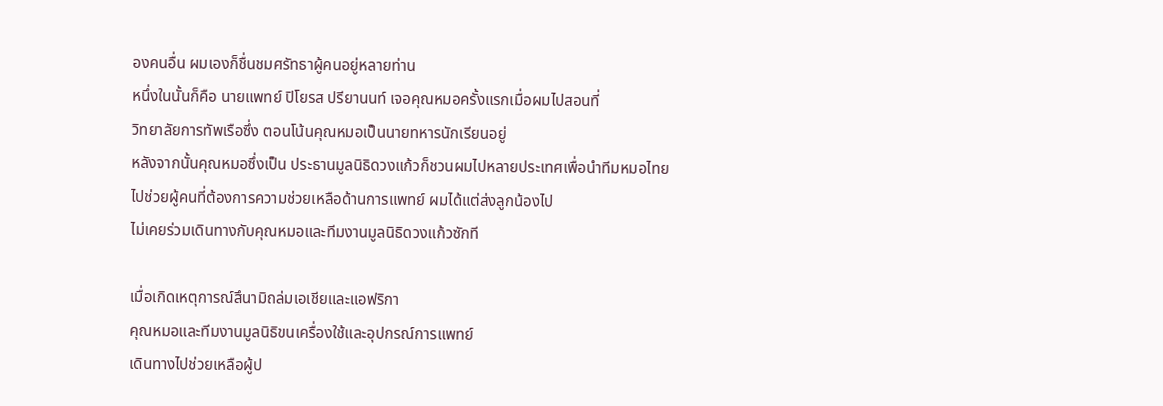องคนอื่น ผมเองก็ชื่นชมศรัทธาผู้คนอยู่หลายท่าน
หนึ่งในนั้นก็คือ นายแพทย์ ปิโยรส ปรียานนท์ เจอคุณหมอครั้งแรกเมื่อผมไปสอนที่
วิทยาลัยการทัพเรือซึ่ง ตอนโน้นคุณหมอเป็นนายทหารนักเรียนอยู่
หลังจากนั้นคุณหมอซึ่งเป็น ประธานมูลนิธิดวงแก้วก็ชวนผมไปหลายประเทศเพื่อนำทีมหมอไทย
ไปช่วยผู้คนที่ต้องการความช่วยเหลือด้านการแพทย์ ผมได้แต่ส่งลูกน้องไป
ไม่เคยร่วมเดินทางกับคุณหมอและทีมงานมูลนิธิดวงแก้วซักที

เมื่อเกิดเหตุการณ์สึนามิถล่มเอเชียและแอฟริกา
คุณหมอและทีมงานมูลนิธิขนเครื่องใช้และอุปกรณ์การแพทย์
เดินทางไปช่วยเหลือผู้ป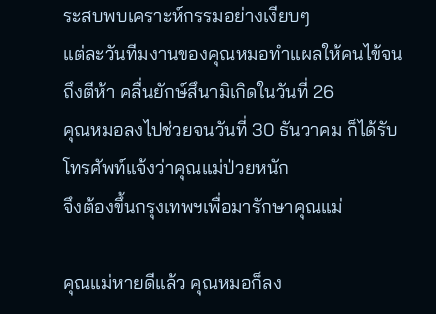ระสบพบเคราะห์กรรมอย่างเงียบๆ
แต่ละวันทีมงานของคุณหมอทำแผลให้คนไข้จนถึงตีห้า คลื่นยักษ์สึนามิเกิดในวันที่ 26
คุณหมอลงไปช่วยจนวันที่ 30 ธันวาคม ก็ได้รับโทรศัพท์แจ้งว่าคุณแม่ป่วยหนัก
จึงต้องขึ้นกรุงเทพฯเพื่อมารักษาคุณแม่

คุณแม่หายดีแล้ว คุณหมอก็ลง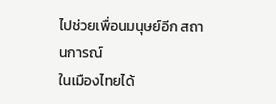ไปช่วยเพื่อนมนุษย์อีก สถานการณ์
ในเมืองไทยได้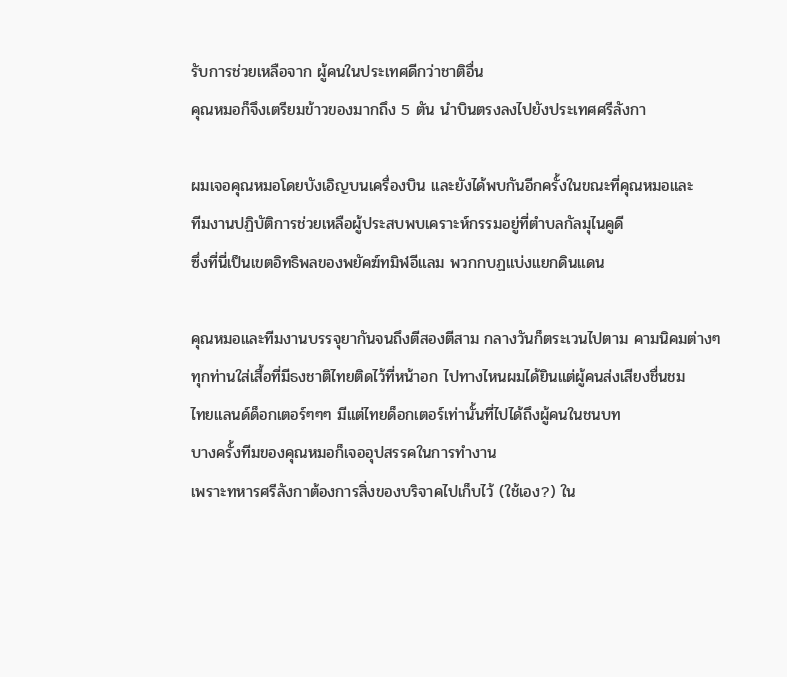รับการช่วยเหลือจาก ผู้คนในประเทศดีกว่าชาติอื่น
คุณหมอก็จึงเตรียมข้าวของมากถึง 5 ตัน นำบินตรงลงไปยังประเทศศรีลังกา

ผมเจอคุณหมอโดยบังเอิญบนเครื่องบิน และยังได้พบกันอีกครั้งในขณะที่คุณหมอและ
ทีมงานปฏิบัติการช่วยเหลือผู้ประสบพบเคราะห์กรรมอยู่ที่ตำบลกัลมุไนคูดี
ซึ่งที่นี่เป็นเขตอิทธิพลของพยัคฆ์ทมิฬอีแลม พวกกบฏแบ่งแยกดินแดน

คุณหมอและทีมงานบรรจุยากันจนถึงตีสองตีสาม กลางวันก็ตระเวนไปตาม คามนิคมต่างๆ
ทุกท่านใส่เสื้อที่มีธงชาติไทยติดไว้ที่หน้าอก ไปทางไหนผมได้ยินแต่ผู้คนส่งเสียงชื่นชม
ไทยแลนด์ด็อกเตอร์ๆๆๆ มีแต่ไทยด็อกเตอร์เท่านั้นที่ไปได้ถึงผู้คนในชนบท
บางครั้งทีมของคุณหมอก็เจออุปสรรคในการทำงาน
เพราะทหารศรีลังกาต้องการสิ่งของบริจาคไปเก็บไว้ (ใช้เอง?) ใน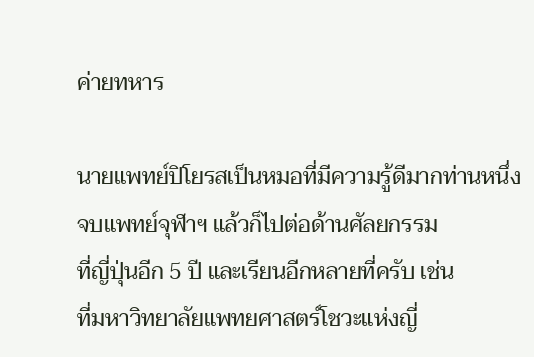ค่ายทหาร

นายแพทย์ปิโยรสเป็นหมอที่มีความรู้ดีมากท่านหนึ่ง จบแพทย์จุฬาฯ แล้วก็ไปต่อด้านศัลยกรรม
ที่ญี่ปุ่นอีก 5 ปี และเรียนอีกหลายที่ครับ เช่น
ที่มหาวิทยาลัยแพทยศาสตร์โชวะแห่งญี่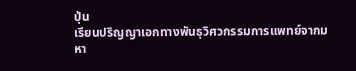ปุ่น
เรียนปริญญาเอกทางพันธุวิศวกรรมการแพทย์จากมหา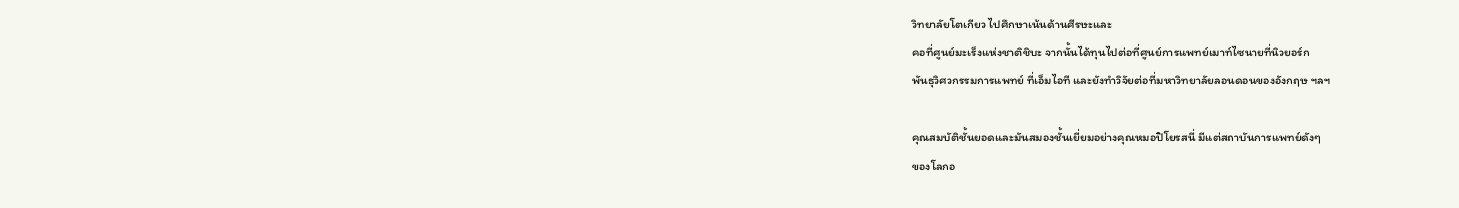วิทยาลัยโตเกียว ไปศึกษาเน้นด้านศีรษะและ
คอที่ศูนย์มะเร็งแห่งชาติชิบะ จากนั้นได้ทุนไปต่อที่ศูนย์การแพทย์เมาท์ไซนายที่นิวยอร์ก
พันธุวิศวกรรมการแพทย์ ที่เอ็มไอที และยังทำวิจัยต่อที่มหาวิทยาลัยลอนดอนของอังกฤษ ฯลฯ

คุณสมบัติชั้นยอดและมันสมองชั้นเยี่ยมอย่างคุณหมอปิโยรสนี่ มีแต่สถาบันการแพทย์ดังๆ
ของโลกอ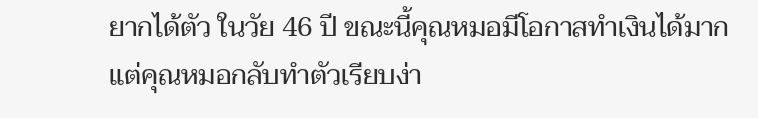ยากได้ตัว ในวัย 46 ปี ขณะนี้คุณหมอมีโอกาสทำเงินได้มาก
แต่คุณหมอกลับทำตัวเรียบง่า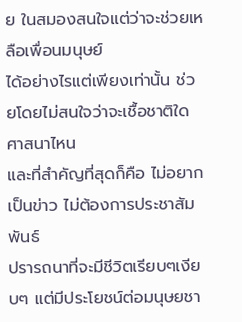ย ในสมองสนใจแต่ว่าจะช่วยเหลือเพื่อนมนุษย์
ได้อย่างไรแต่เพียงเท่านั้น ช่วยโดยไม่สนใจว่าจะเชื้อชาติใด ศาสนาไหน
และที่สำคัญที่สุดก็คือ ไม่อยากเป็นข่าว ไม่ต้องการประชาสัมพันธ์
ปรารถนาที่จะมีชีวิตเรียบๆเงียบๆ แต่มีประโยชน์ต่อมนุษยชา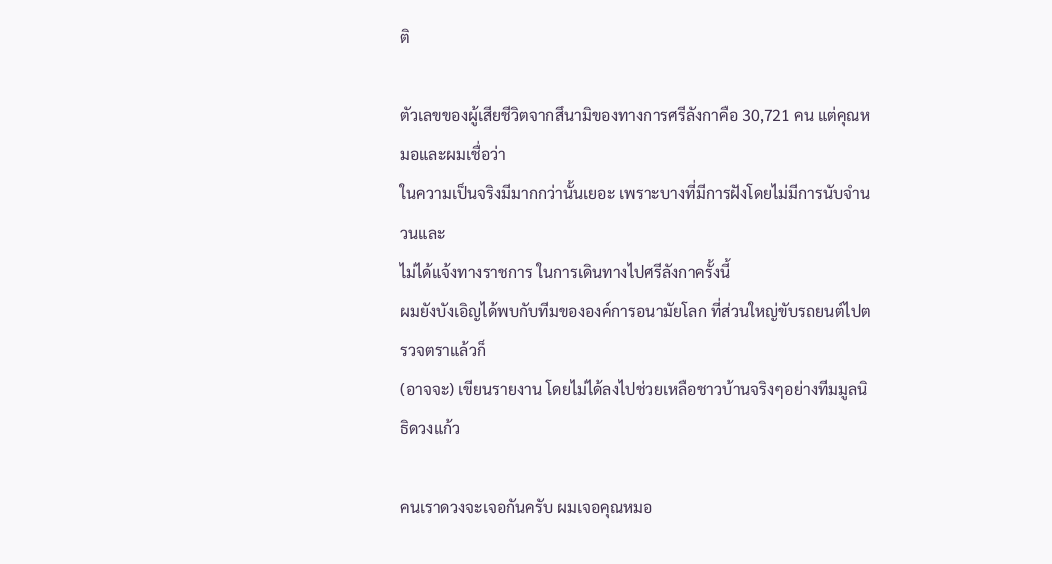ติ

ตัวเลขของผู้เสียชีวิตจากสึนามิของทางการศรีลังกาคือ 30,721 คน แต่คุณหมอและผมเชื่อว่า
ในความเป็นจริงมีมากกว่านั้นเยอะ เพราะบางที่มีการฝังโดยไม่มีการนับจำนวนและ
ไม่ได้แจ้งทางราชการ ในการเดินทางไปศรีลังกาครั้งนี้
ผมยังบังเอิญได้พบกับทีมขององค์การอนามัยโลก ที่ส่วนใหญ่ขับรถยนต์ไปตรวจตราแล้วก็
(อาจจะ) เขียนรายงาน โดยไม่ได้ลงไปช่วยเหลือชาวบ้านจริงๆอย่างทีมมูลนิธิดวงแก้ว

คนเราดวงจะเจอกันครับ ผมเจอคุณหมอ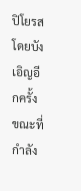ปิโยรสโดยบังเอิญอีกครั้ง
ขณะที่กำลัง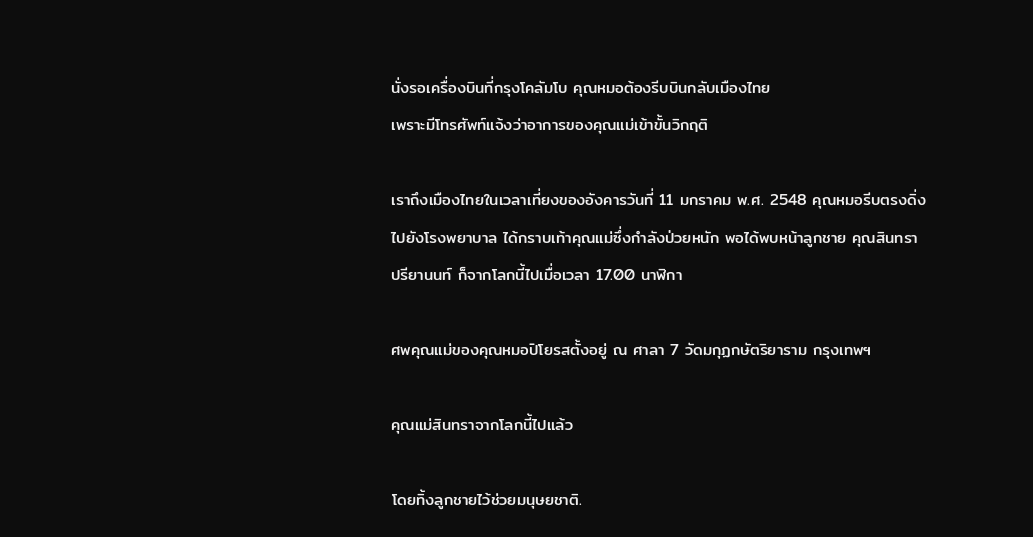นั่งรอเครื่องบินที่กรุงโคลัมโบ คุณหมอต้องรีบบินกลับเมืองไทย
เพราะมีโทรศัพท์แจ้งว่าอาการของคุณแม่เข้าขั้นวิกฤติ

เราถึงเมืองไทยในเวลาเที่ยงของอังคารวันที่ 11 มกราคม พ.ศ. 2548 คุณหมอรีบตรงดิ่ง
ไปยังโรงพยาบาล ได้กราบเท้าคุณแม่ซึ่งกำลังป่วยหนัก พอได้พบหน้าลูกชาย คุณสินทรา
ปรียานนท์ ก็จากโลกนี้ไปเมื่อเวลา 17.00 นาฬิกา

ศพคุณแม่ของคุณหมอปิโยรสตั้งอยู่ ณ ศาลา 7 วัดมกุฏกษัตริยาราม กรุงเทพฯ

คุณแม่สินทราจากโลกนี้ไปแล้ว

โดยทิ้งลูกชายไว้ช่วยมนุษยชาติ.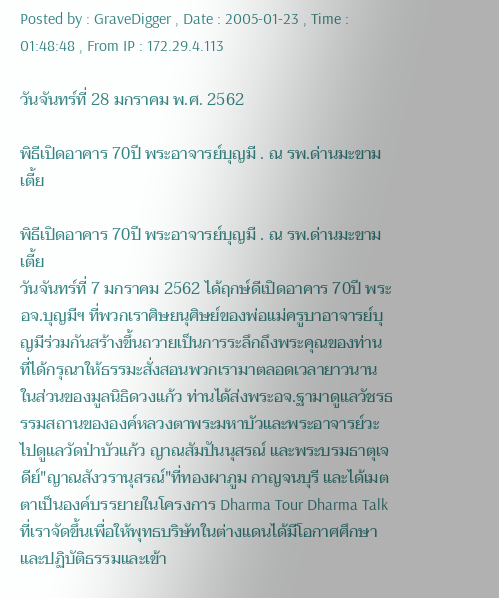Posted by : GraveDigger , Date : 2005-01-23 , Time : 01:48:48 , From IP : 172.29.4.113

วันจันทร์ที่ 28 มกราคม พ.ศ. 2562

พิธีเปิดอาคาร 70ปี พระอาจารย์บุญมี . ณ รพ.ด่านมะขามเตี้ย

พิธีเปิดอาคาร 70ปี พระอาจารย์บุญมี . ณ รพ.ด่านมะขามเตี้ย
วันจันทร์ที่ 7 มกราคม 2562 ได้ฤกษ์ดีเปิดอาคาร 70ปี พระอจ.บุญมีฯ ที่พวกเราศิษยนุศิษย์ของพ่อแม่ครูบาอาจารย์บุญมีร่วมกันสร้างขึ้นถวายเป็นการระลึกถึงพระคุณของท่าน ที่ได้กรุณาให้ธรรมะสั่งสอนพวกเรามาตลอดเวลายาวนาน ในส่วนของมูลนิธิดวงแก้ว ท่านได้ส่งพระอจ.ฐามาดูแลวัชรธรรมสถานขององค์หลวงตาพระมหาบัวและพระอาจารย์วะไปดูแลวัดป่าบัวแก้ว ญาณสัมปันนุสรณ์ และพระบรมธาตุเจดีย์"ญาณสังวรานุสรณ์"ที่ทองผาภูม กาญจนบุรี และได้เมตตาเป็นองค์บรรยายในโครงการ Dharma Tour Dharma Talk ที่เราจัดขึ้นเพื่อให้พุทธบริษัทในต่างแดนได้มีโอกาศศึกษาและปฏิบัติธรรมและเข้า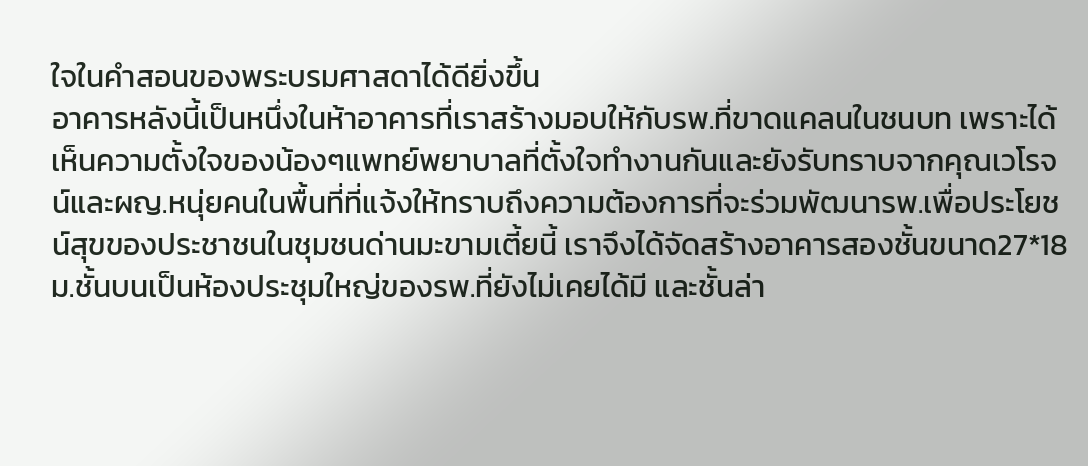ใจในคำสอนของพระบรมศาสดาได้ดียิ่งขึ้น
อาคารหลังนี้เป็นหนึ่งในห้าอาคารที่เราสร้างมอบให้กับรพ.ที่ขาดแคลนในชนบท เพราะได้เห็นความตั้งใจของน้องๆแพทย์พยาบาลที่ตั้งใจทำงานกันและยังรับทราบจากคุณเวโรจน์และผญ.หนุ่ยคนในพื้นที่ที่แจ้งให้ทราบถึงความต้องการที่จะร่วมพัฒนารพ.เพื่อประโยชน์สุขของประชาชนในชุมชนด่านมะขามเตี้ยนี้ เราจึงได้จัดสร้างอาคารสองชั้นขนาด27*18ม.ชั้นบนเป็นห้องประชุมใหญ่ของรพ.ที่ยังไม่เคยได้มี และชั้นล่า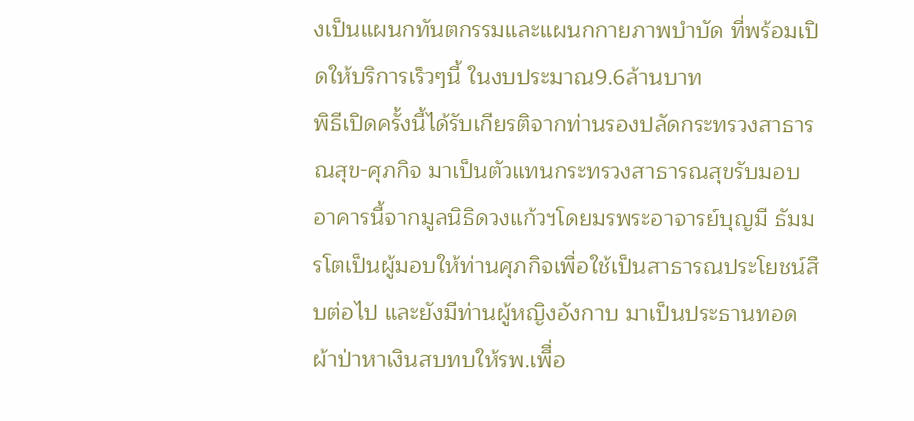งเป็นแผนกทันตกรรมและแผนกกายภาพบำบัด ที่พร้อมเปิดให้บริการเร็วๆนี้ ในงบประมาณ9.6ล้านบาท
พิธีเปิดครั้งนี้ได้รับเกียรติจากท่านรองปลัดกระทรวงสาธารณสุข-ศุภกิจ มาเป็นตัวแทนกระทรวงสาธารณสุขรับมอบอาคารนี้จากมูลนิธิดวงแก้วฯโดยมรพระอาจารย์บุญมี ธัมมรโตเป็นผู้มอบให้ท่านศุภกิจเพื่อใช้เป็นสาธารณประโยชน์สืบต่อไป และยังมีท่านผู้หญิงอังกาบ มาเป็นประธานทอดผ้าป่าหาเงินสบทบให้รพ.เพีื่อ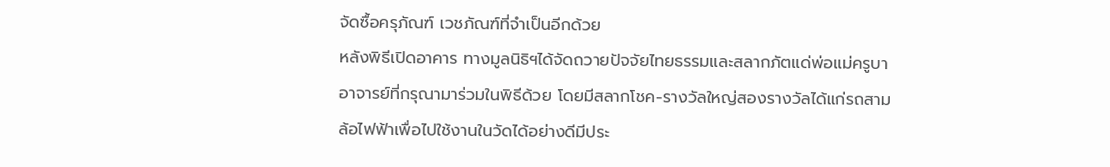จัดซื้อครุภัณฑ์ เวชภัณฑ์ที่จำเป็นอีกด้วย
หลังพิธีเปิดอาคาร ทางมูลนิธิฯได้จัดถวายปัจจัยไทยธรรมและสลากภัตแด่พ่อแม่ครูบาอาจารย์ที่กรุณามาร่วมในพิธีด้วย โดยมีสลากโชค-รางวัลใหญ่สองรางวัลได้แก่รถสามล้อไฟฟ้าเพื่อไปใช้งานในวัดได้อย่างดีมีประ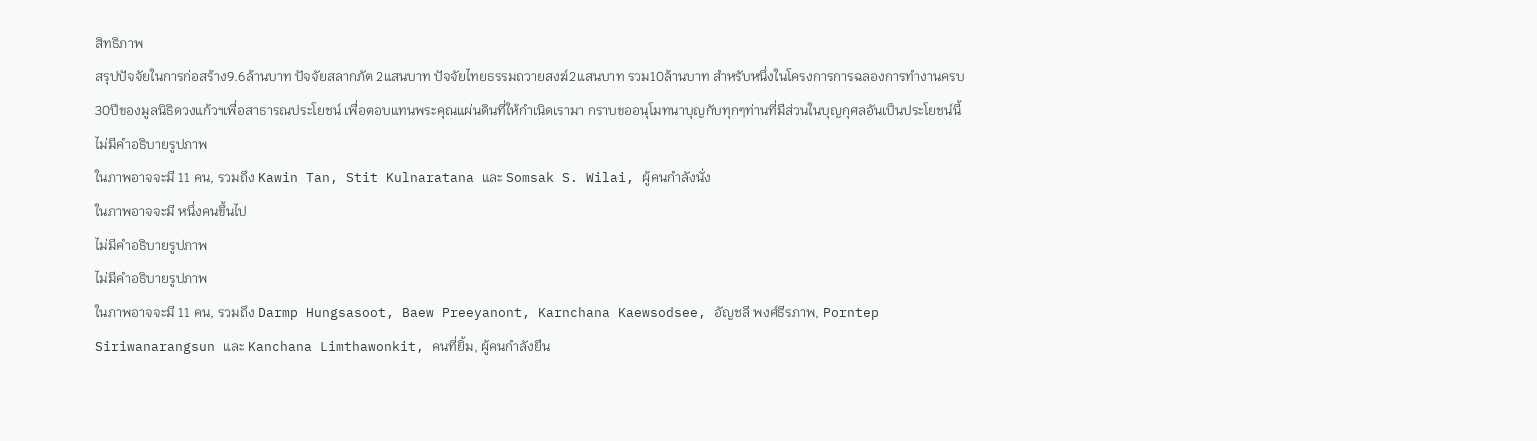สิทธิภาพ
สรุปปัจจัยในการก่อสร้าง9.6ล้านบาท ปัจจัยสลากภัต 2แสนบาท ปัจจัยไทยธรรมถวายสงฆ์2แสนบาท รวม10ล้านบาท สำหรับหนึ่งในโครงการการฉลองการทำงานครบ30ปีของมูลนิธิดวงแก้วฯเพื่อสาธารณประโยชน์ เพื่อตอบแทนพระคุณแผ่นดินที่ให้กำเนิดเรามา กราบขออนุโมทนาบุญกับทุกๆท่านที่มีส่วนในบุญกุศลอันเป็นประโยชน์นี้
ไม่มีคำอธิบายรูปภาพ
ในภาพอาจจะมี 11 คน, รวมถึง Kawin Tan, Stit Kulnaratana และ Somsak S. Wilai, ผู้คนกำลังนั่ง
ในภาพอาจจะมี หนึ่งคนขึ้นไป
ไม่มีคำอธิบายรูปภาพ
ไม่มีคำอธิบายรูปภาพ
ในภาพอาจจะมี 11 คน, รวมถึง Darmp Hungsasoot, Baew Preeyanont, Karnchana Kaewsodsee, อัญชลี พงศ์ธีรภาพ, Porntep Siriwanarangsun และ Kanchana Limthawonkit, คนที่ยิ้ม, ผู้คนกำลังยืน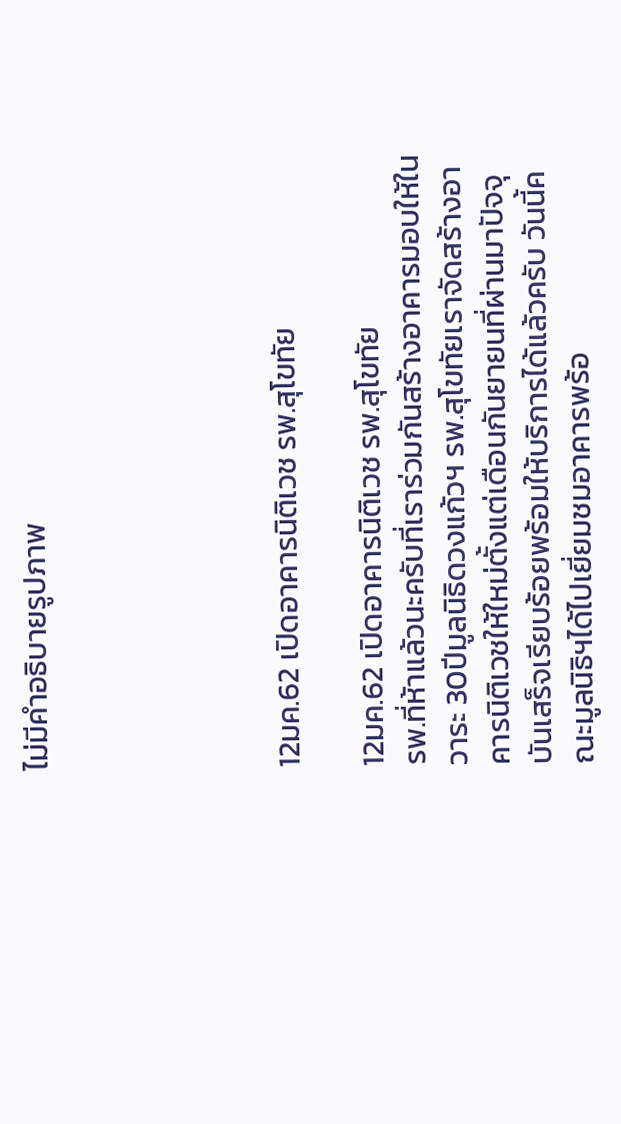ไม่มีคำอธิบายรูปภาพ





12มค.62 เปิดอาคารนิติเวช รพ.สุโขทัย

12มค.62 เปิดอาคารนิติเวช รพ.สุโขทัย
รพ.ที่ห้าแล้วนะครับที่เราร่วมกันสร้างอาคารมอบให้ในวาระ 30ปีมูลนิธิดวงแก้วฯ รพ.สุโขทัยเราจัดสร้างอาคารนิติเวชให้ใหม่ตั้งแต่เดือนกันยายนที่ผ่านมาปัจจุบันเสร็จเรียบร้อยพร้อมให้บริการได้แล้วครับ วันนี้คณะมูลนิธิฯได้ไปเยี่ยมชมอาคารพร้อ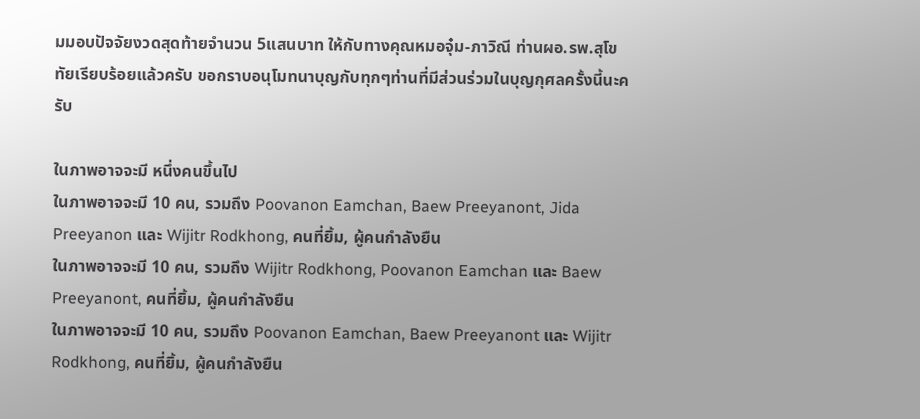มมอบปัจจัยงวดสุดท้ายจำนวน 5แสนบาท ให้กับทางคุณหมอจุ๋ม-ภาวิณี ท่านผอ.รพ.สุโขทัยเรียบร้อยแล้วครับ ขอกราบอนุโมทนาบุญกับทุกๆท่านที่มีส่วนร่วมในบุญกุศลครั้งนี้นะครับ

ในภาพอาจจะมี หนึ่งคนขึ้นไป
ในภาพอาจจะมี 10 คน, รวมถึง Poovanon Eamchan, Baew Preeyanont, Jida Preeyanon และ Wijitr Rodkhong, คนที่ยิ้ม, ผู้คนกำลังยืน
ในภาพอาจจะมี 10 คน, รวมถึง Wijitr Rodkhong, Poovanon Eamchan และ Baew Preeyanont, คนที่ยิ้ม, ผู้คนกำลังยืน
ในภาพอาจจะมี 10 คน, รวมถึง Poovanon Eamchan, Baew Preeyanont และ Wijitr Rodkhong, คนที่ยิ้ม, ผู้คนกำลังยืน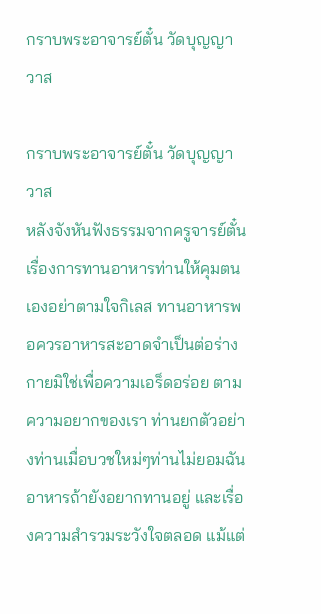กราบพระอาจารย์ตั๋น วัดบุญญาวาส

กราบพระอาจารย์ตั๋น วัดบุญญาวาส
หลังจังหันฟังธรรมจากครูจารย์ตั๋น เรื่องการทานอาหารท่านให้คุมตนเองอย่าตามใจกิเลส ทานอาหารพอควรอาหารสะอาดจำเป็นต่อร่างกายมิใช่เพื่อความเอร็ดอร่อย ตามความอยากของเรา ท่านยกตัวอย่างท่านเมื่อบวชใหม่ๆท่านไม่ยอมฉันอาหารถ้ายังอยากทานอยู่ และเรื่องความสำรวมระวังใจตลอด แม้แต่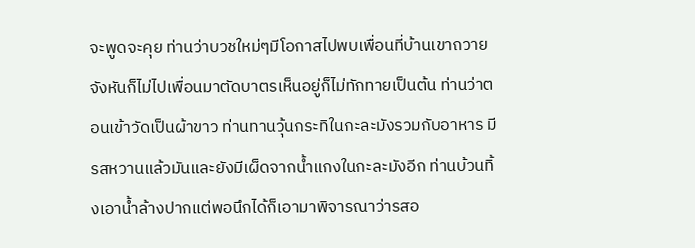จะพูดจะคุย ท่านว่าบวชใหม่ๆมีโอกาสไปพบเพื่อนที่บ้านเขาถวายจังหันก็ไม่ไปเพื่อนมาตัดบาตรเห็นอยู่ก็ไม่ทักทายเป็นต้น ท่านว่าตอนเข้าวัดเป็นผ้าขาว ท่านทานวุ้นกระทิในกะละมังรวมกับอาหาร มีรสหวานแล้วมันและยังมีเผ็ดจากน้ำแกงในกะละมังอีก ท่านบ้วนทิ้งเอาน้ำล้างปากแต่พอนึกได้ก็เอามาพิจารณาว่ารสอ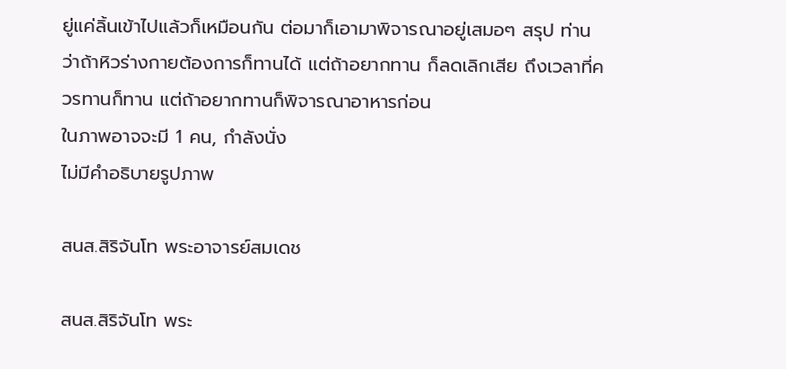ยู่แค่ลิ้นเข้าไปแล้วก็เหมือนกัน ต่อมาก็เอามาพิจารณาอยู่เสมอๆ สรุป ท่านว่าถ้าหิวร่างกายต้องการก็ทานได้ แต่ถ้าอยากทาน ก็ลดเลิกเสีย ถึงเวลาที่ควรทานก็ทาน แต่ถ้าอยากทานก็พิจารณาอาหารก่อน
ในภาพอาจจะมี 1 คน, กำลังนั่ง
ไม่มีคำอธิบายรูปภาพ

สนส.สิริจันโท พระอาจารย์สมเดช

สนส.สิริจันโท พระ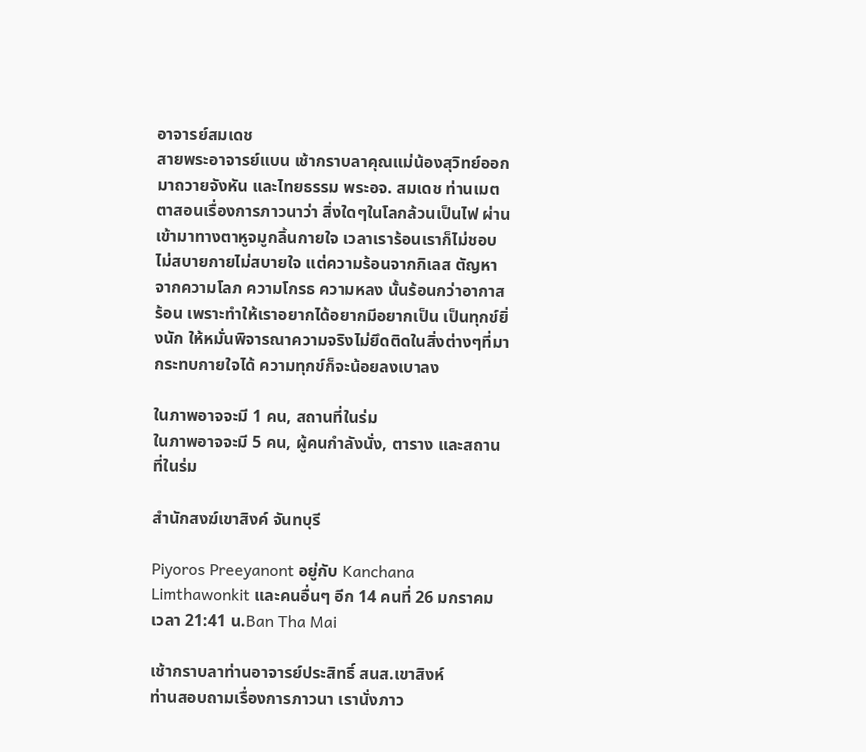อาจารย์สมเดช
สายพระอาจารย์แบน เช้ากราบลาคุณแม่น้องสุวิทย์ออกมาถวายจังหัน และไทยธรรม พระอจ. สมเดช ท่านเมตตาสอนเรื่องการภาวนาว่า สิ่งใดๆในโลกล้วนเป็นไฟ ผ่านเข้ามาทางตาหูจมูกลิ้นกายใจ เวลาเราร้อนเราก็ไม่ชอบไม่สบายกายไม่สบายใจ แต่ความร้อนจากกิเลส ตัญหา จากความโลภ ความโกรธ ความหลง นั้นร้อนกว่าอากาสร้อน เพราะทำให้เราอยากได้อยากมีอยากเป็น เป็นทุกข์ยิ่งนัก ให้หมั่นพิจารณาความจริงไม่ยึดติดในสิ่งต่างๆที่มากระทบกายใจได้ ความทุกข์ก็จะน้อยลงเบาลง

ในภาพอาจจะมี 1 คน, สถานที่ในร่ม
ในภาพอาจจะมี 5 คน, ผู้คนกำลังนั่ง, ตาราง และสถานที่ในร่ม

สำนักสงฆ์เขาสิงค์ จันทบุรี

Piyoros Preeyanont อยู่กับ Kanchana Limthawonkit และคนอื่นๆ อีก 14 คนที่ 26 มกราคม เวลา 21:41 น.Ban Tha Mai

เช้ากราบลาท่านอาจารย์ประสิทธิ์ สนส.เขาสิงห์
ท่านสอบถามเรื่องการภาวนา เรานั่งภาว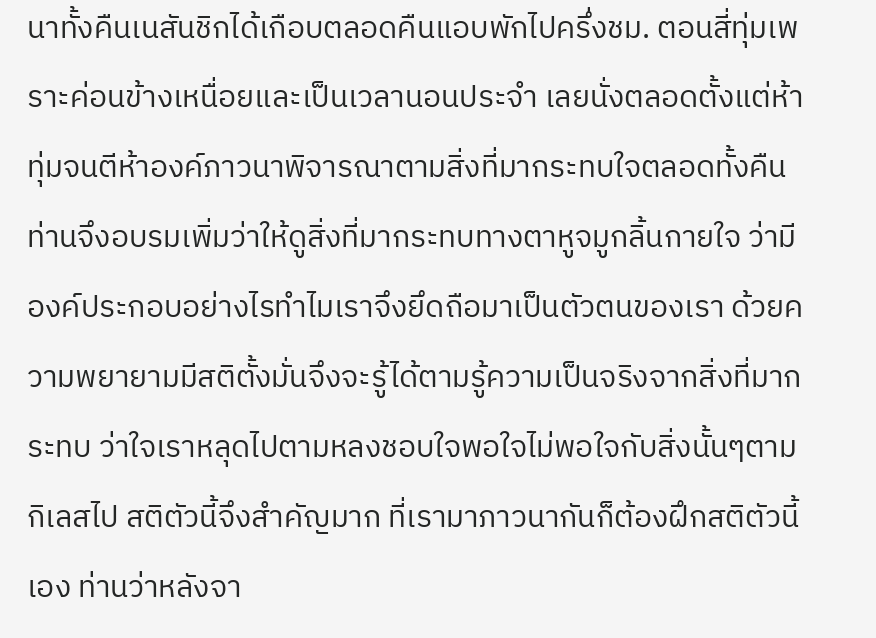นาทั้งคืนเนสันชิกได้เกือบตลอดคืนแอบพักไปครึ่งชม. ตอนสี่ทุ่มเพราะค่อนข้างเหนื่อยและเป็นเวลานอนประจำ เลยนั่งตลอดตั้งแต่ห้าทุ่มจนตีห้าองค์ภาวนาพิจารณาตามสิ่งที่มากระทบใจตลอดทั้งคืน ท่านจึงอบรมเพิ่มว่าให้ดูสิ่งที่มากระทบทางตาหูจมูกลิ้นกายใจ ว่ามีองค์ประกอบอย่างไรทำไมเราจึงยึดถือมาเป็นตัวตนของเรา ด้วยความพยายามมีสติตั้งมั่นจึงจะรู้ได้ตามรู้ความเป็นจริงจากสิ่งที่มากระทบ ว่าใจเราหลุดไปตามหลงชอบใจพอใจไม่พอใจกับสิ่งนั้นๆตามกิเลสไป สติตัวนี้จึงสำคัญมาก ที่เรามาภาวนากันก็ต้องฝึกสติตัวนี้เอง ท่านว่าหลังจา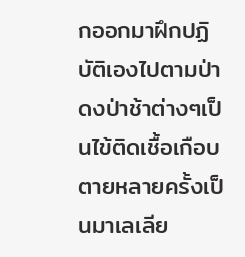กออกมาฝึกปฏิบัติเองไปตามป่าดงป่าช้าต่างๆเป็นไข้ติดเชื้อเกือบตายหลายครั้งเป็นมาเลเลีย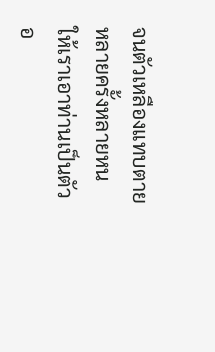จนตัวเหลืองแทบตายหลายครั้งหลายหน ให้เราเอาท่านเป็นตัวอ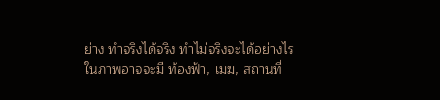ย่าง ทำจริงได้จริง ทำไม่จริงจะได้อย่างไร
ในภาพอาจจะมี ท้องฟ้า, เมฆ, สถานที่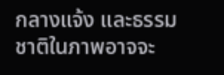กลางแจ้ง และธรรมชาติในภาพอาจจะ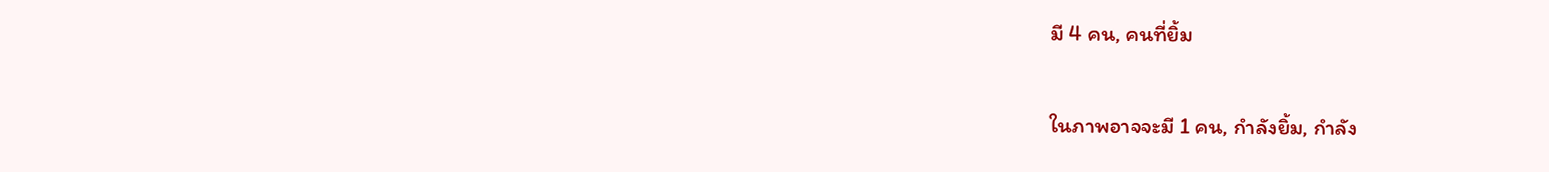มี 4 คน, คนที่ยิ้ม

ในภาพอาจจะมี 1 คน, กำลังยิ้ม, กำลัง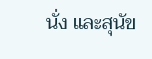นั่ง และสุนัข